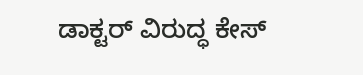ಡಾಕ್ಟರ್ ವಿರುದ್ಧ ಕೇಸ್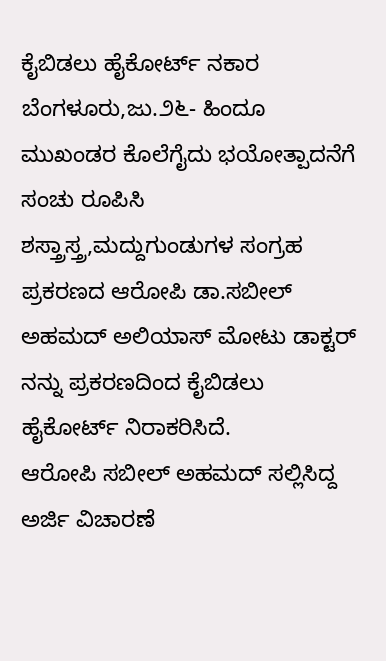ಕೈಬಿಡಲು ಹೈಕೋರ್ಟ್ ನಕಾರ
ಬೆಂಗಳೂರು,ಜು.೨೬- ಹಿಂದೂ ಮುಖಂಡರ ಕೊಲೆಗೈದು ಭಯೋತ್ಪಾದನೆಗೆ ಸಂಚು ರೂಪಿಸಿ ಶಸ್ತ್ರಾಸ್ತ್ರ,ಮದ್ದುಗುಂಡುಗಳ ಸಂಗ್ರಹ ಪ್ರಕರಣದ ಆರೋಪಿ ಡಾ.ಸಬೀಲ್ ಅಹಮದ್ ಅಲಿಯಾಸ್ ಮೋಟು ಡಾಕ್ಟರ್ ನನ್ನು ಪ್ರಕರಣದಿಂದ ಕೈಬಿಡಲು ಹೈಕೋರ್ಟ್ ನಿರಾಕರಿಸಿದೆ.
ಆರೋಪಿ ಸಬೀಲ್ ಅಹಮದ್ ಸಲ್ಲಿಸಿದ್ದ ಅರ್ಜಿ ವಿಚಾರಣೆ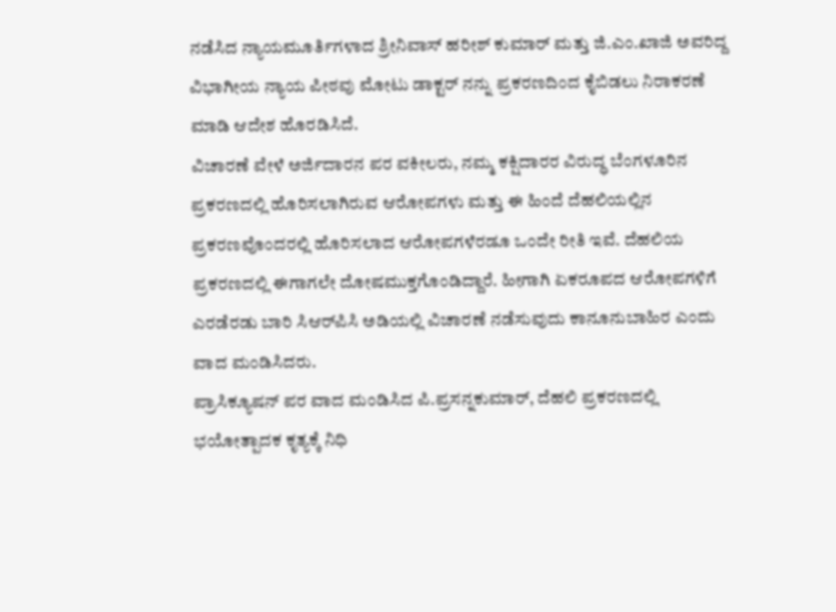ನಡೆಸಿದ ನ್ಯಾಯಮೂರ್ತಿಗಳಾದ ಶ್ರೀನಿವಾಸ್ ಹರೀಶ್ ಕುಮಾರ್ ಮತ್ತು ಜಿ.ಎಂ.ಖಾಜಿ ಅವರಿದ್ದ ವಿಭಾಗೀಯ ನ್ಯಾಯ ಪೀಠವು ಮೋಟು ಡಾಕ್ಟರ್ ನನ್ನು ಪ್ರಕರಣದಿಂದ ಕೈಬಿಡಲು ನಿರಾಕರಣೆ ಮಾಡಿ ಆದೇಶ ಹೊರಡಿಸಿದೆ.
ವಿಚಾರಣೆ ವೇಳೆ ಅರ್ಜಿದಾರನ ಪರ ವಕೀಲರು, ನಮ್ಮ ಕಕ್ಷಿದಾರರ ವಿರುದ್ಧ ಬೆಂಗಳೂರಿನ ಪ್ರಕರಣದಲ್ಲಿ ಹೊರಿಸಲಾಗಿರುವ ಆರೋಪಗಳು ಮತ್ತು ಈ ಹಿಂದೆ ದೆಹಲಿಯಲ್ಲಿನ ಪ್ರಕರಣವೊಂದರಲ್ಲಿ ಹೊರಿಸಲಾದ ಆರೋಪಗಳೆರಡೂ ಒಂದೇ ರೀತಿ ಇವೆ. ದೆಹಲಿಯ ಪ್ರಕರಣದಲ್ಲಿ ಈಗಾಗಲೇ ದೋಷಮುಕ್ತಗೊಂಡಿದ್ದಾರೆ. ಹೀಗಾಗಿ ಏಕರೂಪದ ಆರೋಪಗಳಿಗೆ ಎರಡೆರಡು ಬಾರಿ ಸಿಆರ್‌ಪಿಸಿ ಅಡಿಯಲ್ಲಿ ವಿಚಾರಣೆ ನಡೆಸುವುದು ಕಾನೂನುಬಾಹಿರ ಎಂದು ವಾದ ಮಂಡಿಸಿದರು.
ಪ್ರಾಸಿಕ್ಯೂಷನ್ ಪರ ವಾದ ಮಂಡಿಸಿದ ಪಿ.ಪ್ರಸನ್ನಕುಮಾರ್, ದೆಹಲಿ ಪ್ರಕರಣದಲ್ಲಿ ಭಯೋತ್ಪಾದಕ ಕೃತ್ಯಕ್ಕೆ ನಿಧಿ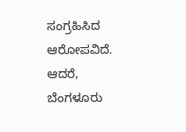ಸಂಗ್ರಹಿಸಿದ ಆರೋಪವಿದೆ. ಆದರೆ, ಬೆಂಗಳೂರು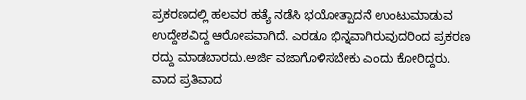ಪ್ರಕರಣದಲ್ಲಿ ಹಲವರ ಹತ್ಯೆ ನಡೆಸಿ ಭಯೋತ್ಪಾದನೆ ಉಂಟುಮಾಡುವ ಉದ್ದೇಶವಿದ್ದ ಆರೋಪವಾಗಿದೆ. ಎರಡೂ ಭಿನ್ನವಾಗಿರುವುದರಿಂದ ಪ್ರಕರಣ ರದ್ದು ಮಾಡಬಾರದು.ಅರ್ಜಿ ವಜಾಗೊಳಿಸಬೇಕು ಎಂದು ಕೋರಿದ್ದರು.
ವಾದ ಪ್ರತಿವಾದ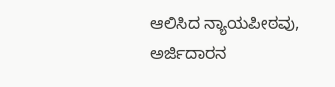ಆಲಿಸಿದ ನ್ಯಾಯಪೀಠವು, ಅರ್ಜಿದಾರನ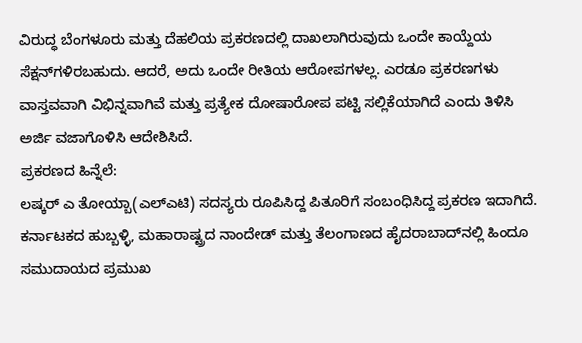ವಿರುದ್ಧ ಬೆಂಗಳೂರು ಮತ್ತು ದೆಹಲಿಯ ಪ್ರಕರಣದಲ್ಲಿ ದಾಖಲಾಗಿರುವುದು ಒಂದೇ ಕಾಯ್ದೆಯ ಸೆಕ್ಷನ್‌ಗಳಿರಬಹುದು. ಆದರೆ, ಅದು ಒಂದೇ ರೀತಿಯ ಆರೋಪಗಳಲ್ಲ. ಎರಡೂ ಪ್ರಕರಣಗಳು ವಾಸ್ತವವಾಗಿ ವಿಭಿನ್ನವಾಗಿವೆ ಮತ್ತು ಪ್ರತ್ಯೇಕ ದೋಷಾರೋಪ ಪಟ್ಟಿ ಸಲ್ಲಿಕೆಯಾಗಿದೆ ಎಂದು ತಿಳಿಸಿ ಅರ್ಜಿ ವಜಾಗೊಳಿಸಿ ಆದೇಶಿಸಿದೆ.
ಪ್ರಕರಣದ ಹಿನ್ನೆಲೆ:
ಲಷ್ಕರ್ ಎ ತೋಯ್ಬಾ(ಎಲ್‌ಎಟಿ) ಸದಸ್ಯರು ರೂಪಿಸಿದ್ದ ಪಿತೂರಿಗೆ ಸಂಬಂಧಿಸಿದ್ದ ಪ್ರಕರಣ ಇದಾಗಿದೆ. ಕರ್ನಾಟಕದ ಹುಬ್ಬಳ್ಳಿ, ಮಹಾರಾಷ್ಟ್ರದ ನಾಂದೇಡ್ ಮತ್ತು ತೆಲಂಗಾಣದ ಹೈದರಾಬಾದ್‌ನಲ್ಲಿ ಹಿಂದೂ ಸಮುದಾಯದ ಪ್ರಮುಖ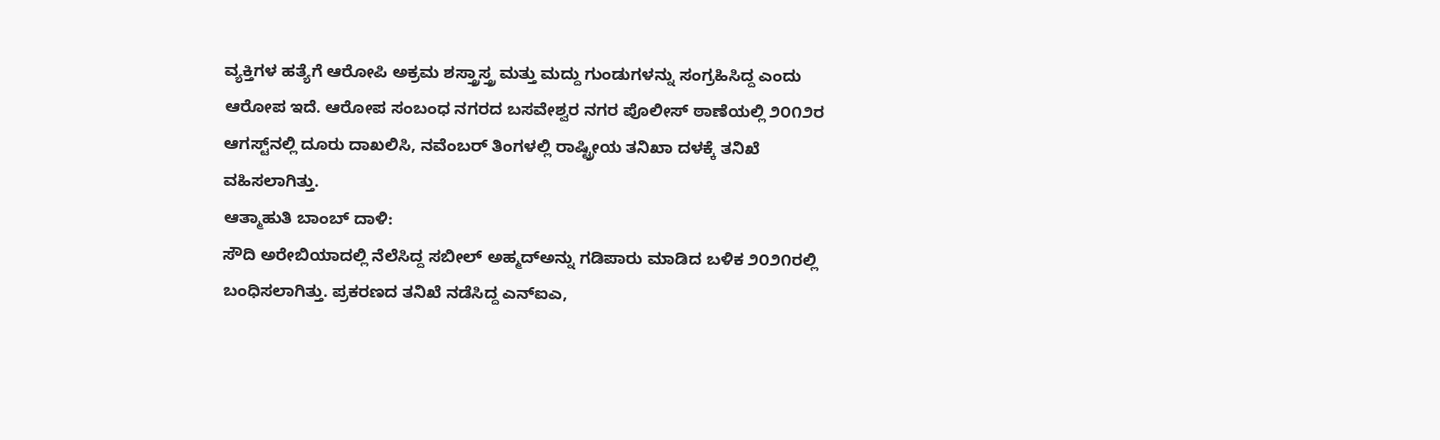ವ್ಯಕ್ತಿಗಳ ಹತ್ಯೆಗೆ ಆರೋಪಿ ಅಕ್ರಮ ಶಸ್ತ್ರಾಸ್ತ್ರ ಮತ್ತು ಮದ್ದು ಗುಂಡುಗಳನ್ನು ಸಂಗ್ರಹಿಸಿದ್ದ ಎಂದು ಆರೋಪ ಇದೆ. ಆರೋಪ ಸಂಬಂಧ ನಗರದ ಬಸವೇಶ್ವರ ನಗರ ಪೊಲೀಸ್ ಠಾಣೆಯಲ್ಲಿ ೨೦೧೨ರ ಆಗಸ್ಟ್‌ನಲ್ಲಿ ದೂರು ದಾಖಲಿಸಿ, ನವೆಂಬರ್ ತಿಂಗಳಲ್ಲಿ ರಾಷ್ಟ್ರೀಯ ತನಿಖಾ ದಳಕ್ಕೆ ತನಿಖೆ ವಹಿಸಲಾಗಿತ್ತು.
ಆತ್ಮಾಹುತಿ ಬಾಂಬ್ ದಾಳಿ:
ಸೌದಿ ಅರೇಬಿಯಾದಲ್ಲಿ ನೆಲೆಸಿದ್ದ ಸಬೀಲ್ ಅಹ್ಮದ್‌ಅನ್ನು ಗಡಿಪಾರು ಮಾಡಿದ ಬಳಿಕ ೨೦೨೧ರಲ್ಲಿ ಬಂಧಿಸಲಾಗಿತ್ತು. ಪ್ರಕರಣದ ತನಿಖೆ ನಡೆಸಿದ್ದ ಎನ್‌ಐಎ,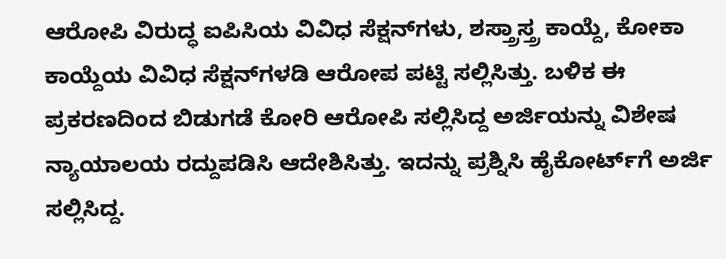ಆರೋಪಿ ವಿರುದ್ಧ ಐಪಿಸಿಯ ವಿವಿಧ ಸೆಕ್ಷನ್‌ಗಳು, ಶಸ್ತ್ರಾಸ್ತ್ರ ಕಾಯ್ದೆ, ಕೋಕಾ ಕಾಯ್ದೆಯ ವಿವಿಧ ಸೆಕ್ಷನ್‌ಗಳಡಿ ಆರೋಪ ಪಟ್ಟಿ ಸಲ್ಲಿಸಿತ್ತು. ಬಳಿಕ ಈ ಪ್ರಕರಣದಿಂದ ಬಿಡುಗಡೆ ಕೋರಿ ಆರೋಪಿ ಸಲ್ಲಿಸಿದ್ದ ಅರ್ಜಿಯನ್ನು ವಿಶೇಷ ನ್ಯಾಯಾಲಯ ರದ್ದುಪಡಿಸಿ ಆದೇಶಿಸಿತ್ತು. ಇದನ್ನು ಪ್ರಶ್ನಿಸಿ ಹೈಕೋರ್ಟ್‌ಗೆ ಅರ್ಜಿ ಸಲ್ಲಿಸಿದ್ದ.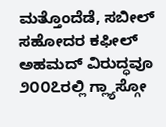ಮತ್ತೊಂದೆಡೆ, ಸಬೀಲ್ ಸಹೋದರ ಕಫೀಲ್ ಅಹಮದ್ ವಿರುದ್ಧವೂ ೨೦೦೭ರಲ್ಲಿ ಗ್ಲ್ಯಾಸ್ಗೋ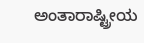ಅಂತಾರಾಷ್ಟ್ರೀಯ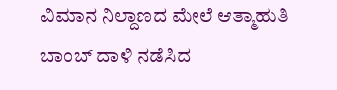ವಿಮಾನ ನಿಲ್ದಾಣದ ಮೇಲೆ ಆತ್ಮಾಹುತಿ ಬಾಂಬ್ ದಾಳಿ ನಡೆಸಿದ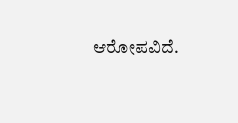ಆರೋಪವಿದೆ.